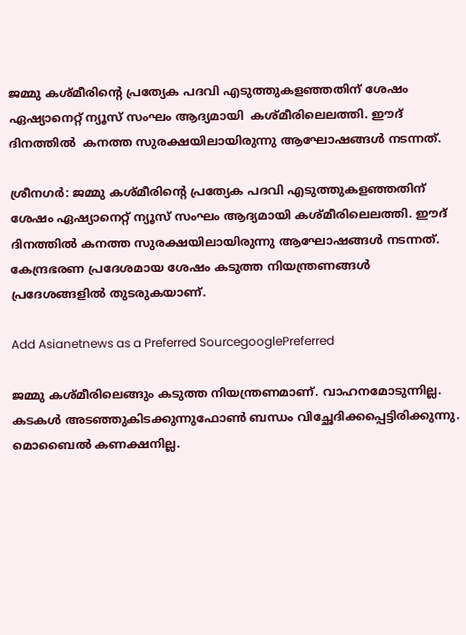ജമ്മു കശ്മീരിന്‍റെ പ്രത്യേക പദവി എടുത്തുകളഞ്ഞതിന് ശേഷം ഏഷ്യാനെറ്റ് ന്യൂസ് സംഘം ആദ്യമായി  കശ്മീരിലെലത്തി. ഈദ് ദിനത്തില്‍  കനത്ത സുരക്ഷയിലായിരുന്നു ആഘോഷങ്ങള്‍ നടന്നത്.

ശ്രീനഗര്‍: ജമ്മു കശ്മീരിന്‍റെ പ്രത്യേക പദവി എടുത്തുകളഞ്ഞതിന് ശേഷം ഏഷ്യാനെറ്റ് ന്യൂസ് സംഘം ആദ്യമായി കശ്മീരിലെലത്തി. ഈദ് ദിനത്തില്‍ കനത്ത സുരക്ഷയിലായിരുന്നു ആഘോഷങ്ങള്‍ നടന്നത്. കേന്ദ്രഭരണ പ്രദേശമായ ശേഷം കടുത്ത നിയന്ത്രണങ്ങള്‍ പ്രദേശങ്ങളില്‍ തുടരുകയാണ്.

Add Asianetnews as a Preferred SourcegooglePreferred

ജമ്മു കശ്മീരിലെങ്ങും കടുത്ത നിയന്ത്രണമാണ്. വാഹനമോടുന്നില്ല. കടകള്‍ അടഞ്ഞുകിടക്കുന്നുഫോണ്‍ ബന്ധം വിച്ഛേദിക്കപ്പെട്ടിരിക്കുന്നു. മൊബൈല്‍ കണക്ഷനില്ല.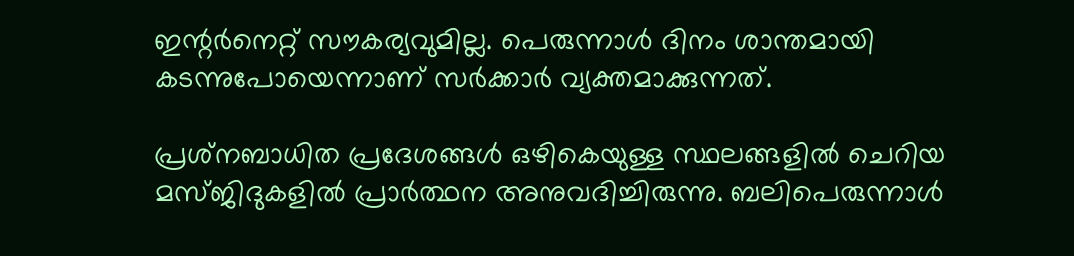ഇന്റര്‍നെറ്റ് സൗകര്യവുമില്ല. പെരുന്നാള്‍ ദിനം ശാന്തമായി കടന്നുപോയെന്നാണ് സര്‍ക്കാര്‍ വ്യക്തമാക്കുന്നത്.

പ്രശ്‌നബാധിത പ്രദേശങ്ങള്‍ ഒഴികെയുള്ള സ്ഥലങ്ങളില്‍ ചെറിയ മസ്ജിദുകളില്‍ പ്രാര്‍ത്ഥന അനുവദിച്ചിരുന്നു. ബലിപെരുന്നാള്‍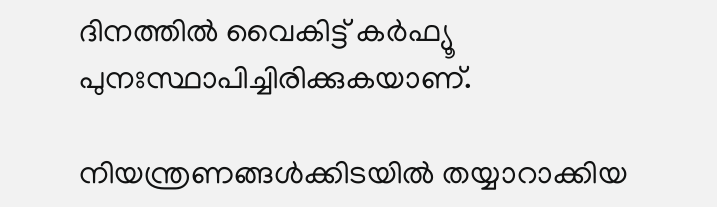ദിനത്തില്‍ വൈകിട്ട് കര്‍ഫ്യൂ പുനഃസ്ഥാപിച്ചിരിക്കുകയാണ്.

നിയന്ത്രണങ്ങള്‍ക്കിടയില്‍ തയ്യാറാക്കിയ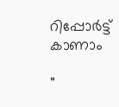റിപ്പോര്‍ട്ട് കാണാം

"